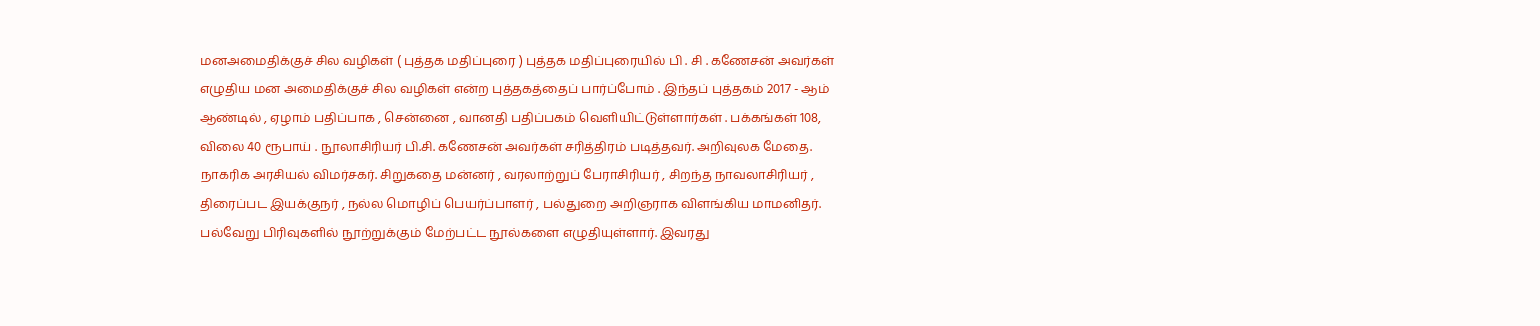மனஅமைதிக்குச் சில வழிகள் ( புத்தக மதிப்புரை ) புத்தக மதிப்புரையில் பி . சி . கணேசன் அவர்கள் எழுதிய மன அமைதிக்குச் சில வழிகள் என்ற புத்தகத்தைப் பார்ப்போம் . இந்தப் புத்தகம் 2017 - ஆம் ஆண்டில் , ஏழாம் பதிப்பாக , சென்னை , வானதி பதிப்பகம் வெளியிட்டுள்ளார்கள் . பக்கங்கள் 108, விலை 40 ரூபாய் . நூலாசிரியர் பி.சி. கணேசன் அவர்கள் சரித்திரம் படித்தவர். அறிவுலக மேதை. நாகரிக அரசியல் விமர்சகர். சிறுகதை மன்னர் , வரலாற்றுப் பேராசிரியர் , சிறந்த நாவலாசிரியர் , திரைப்பட இயக்குநர் , நல்ல மொழிப் பெயர்ப்பாளர் , பல்துறை அறிஞராக விளங்கிய மாமனிதர். பல்வேறு பிரிவுகளில் நூற்றுக்கும் மேற்பட்ட நூல்களை எழுதியுள்ளார். இவரது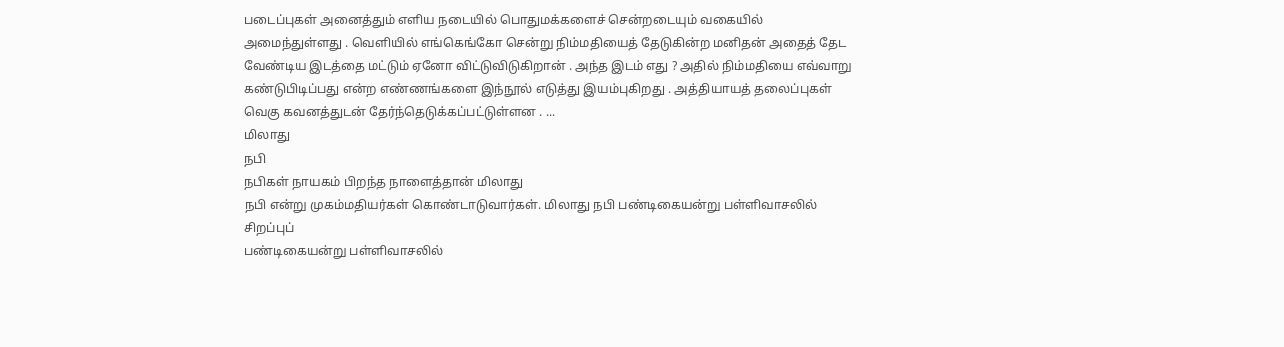படைப்புகள் அனைத்தும் எளிய நடையில் பொதுமக்களைச் சென்றடையும் வகையில் அமைந்துள்ளது . வெளியில் எங்கெங்கோ சென்று நிம்மதியைத் தேடுகின்ற மனிதன் அதைத் தேட வேண்டிய இடத்தை மட்டும் ஏனோ விட்டுவிடுகிறான் . அந்த இடம் எது ? அதில் நிம்மதியை எவ்வாறு கண்டுபிடிப்பது என்ற எண்ணங்களை இந்நூல் எடுத்து இயம்புகிறது . அத்தியாயத் தலைப்புகள் வெகு கவனத்துடன் தேர்ந்தெடுக்கப்பட்டுள்ளன . ...
மிலாது
நபி
நபிகள் நாயகம் பிறந்த நாளைத்தான் மிலாது
நபி என்று முகம்மதியர்கள் கொண்டாடுவார்கள். மிலாது நபி பண்டிகையன்று பள்ளிவாசலில் சிறப்புப்
பண்டிகையன்று பள்ளிவாசலில்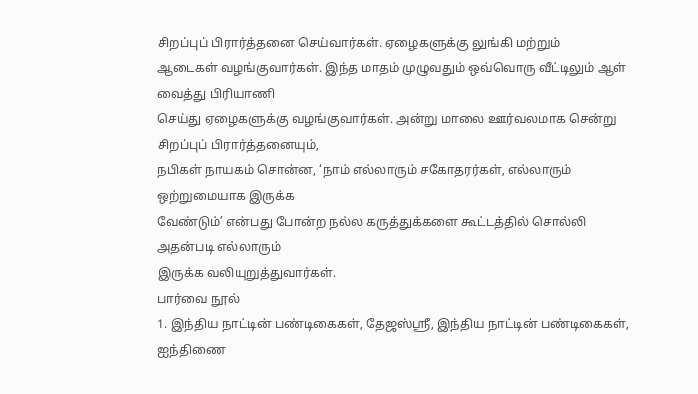சிறப்புப் பிரார்த்தனை செய்வார்கள். ஏழைகளுக்கு லுங்கி மற்றும்
ஆடைகள் வழங்குவார்கள். இந்த மாதம் முழுவதும் ஒவ்வொரு வீட்டிலும் ஆள் வைத்து பிரியாணி
செய்து ஏழைகளுக்கு வழங்குவார்கள். அன்று மாலை ஊர்வலமாக சென்று சிறப்புப் பிரார்த்தனையும்,
நபிகள் நாயகம் சொன்ன, ‘நாம் எல்லாரும் சகோதரர்கள், எல்லாரும் ஒற்றுமையாக இருக்க
வேண்டும்’ என்பது போன்ற நல்ல கருத்துக்களை கூட்டத்தில் சொல்லி அதன்படி எல்லாரும்
இருக்க வலியுறுத்துவார்கள்.
பார்வை நூல்
1. இந்திய நாட்டின் பண்டிகைகள், தேஜஸ்ஸ்ரீ, இந்திய நாட்டின் பண்டிகைகள், ஐந்திணை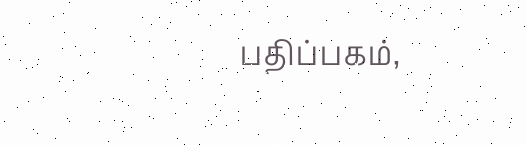பதிப்பகம்,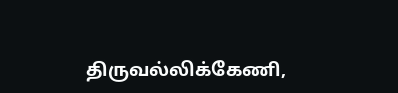திருவல்லிக்கேணி,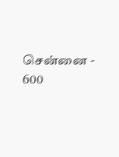சென்னை - 600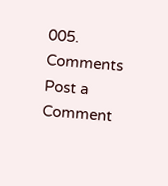005.
Comments
Post a Comment